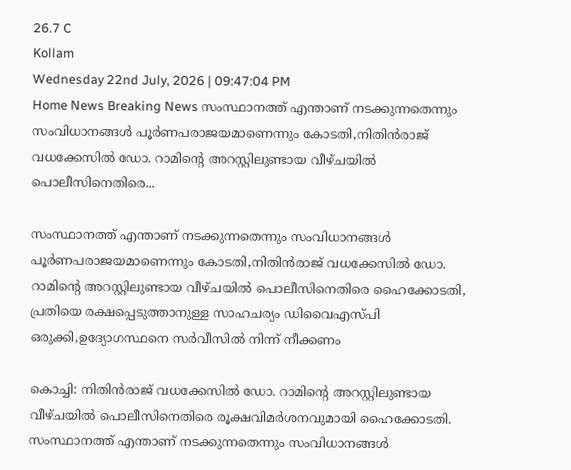26.7 C
Kollam
Wednesday 22nd July, 2026 | 09:47:04 PM
Home News Breaking News സംസ്ഥാനത്ത് എന്താണ് നടക്കുന്നതെന്നും സംവിധാനങ്ങള്‍ പൂര്‍ണപരാജയമാണെന്നും കോടതി,നിതിന്‍രാജ് വധക്കേസില്‍ ഡോ. റാമിന്റെ അറസ്റ്റിലുണ്ടായ വീഴ്ചയില്‍ പൊലീസിനെതിരെ...

സംസ്ഥാനത്ത് എന്താണ് നടക്കുന്നതെന്നും സംവിധാനങ്ങള്‍ പൂര്‍ണപരാജയമാണെന്നും കോടതി,നിതിന്‍രാജ് വധക്കേസില്‍ ഡോ. റാമിന്റെ അറസ്റ്റിലുണ്ടായ വീഴ്ചയില്‍ പൊലീസിനെതിരെ ഹൈക്കോടതി, പ്രതിയെ രക്ഷപ്പെടുത്താനുള്ള സാഹചര്യം ഡിവൈഎസ്പി ഒരുക്കി,ഉദ്യോഗസ്ഥനെ സര്‍വീസില്‍ നിന്ന് നീക്കണം

കൊച്ചി: നിതിന്‍രാജ് വധക്കേസില്‍ ഡോ. റാമിന്റെ അറസ്റ്റിലുണ്ടായ വീഴ്ചയില്‍ പൊലീസിനെതിരെ രൂക്ഷവിമര്‍ശനവുമായി ഹൈക്കോടതി. സംസ്ഥാനത്ത് എന്താണ് നടക്കുന്നതെന്നും സംവിധാനങ്ങള്‍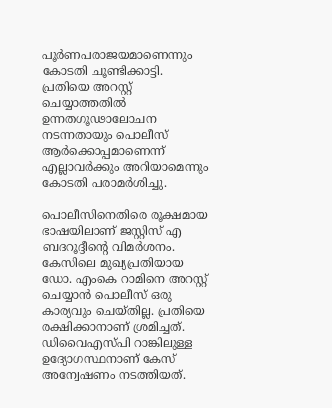പൂര്‍ണപരാജയമാണെന്നും കോടതി ചൂണ്ടിക്കാട്ടി. പ്രതിയെ അറസ്റ്റ് ചെയ്യാത്തതില്‍ ഉന്നതഗൂഢാലോചന നടന്നതായും പൊലീസ് ആര്‍ക്കൊപ്പമാണെന്ന് എല്ലാവര്‍ക്കും അറിയാമെന്നും കോടതി പരാമര്‍ശിച്ചു.

പൊലീസിനെതിരെ രൂക്ഷമായ ഭാഷയിലാണ് ജസ്റ്റിസ് എ ബദറൂദ്ദീന്റെ വിമര്‍ശനം. കേസിലെ മുഖ്യപ്രതിയായ ഡോ. എംകെ റാമിനെ അറസ്റ്റ് ചെയ്യാന്‍ പൊലീസ് ഒരു കാര്യവും ചെയ്തില്ല. പ്രതിയെ രക്ഷിക്കാനാണ് ശ്രമിച്ചത്. ഡിവൈഎസ്പി റാങ്കിലുള്ള ഉദ്യോഗസ്ഥനാണ് കേസ് അന്വേഷണം നടത്തിയത്.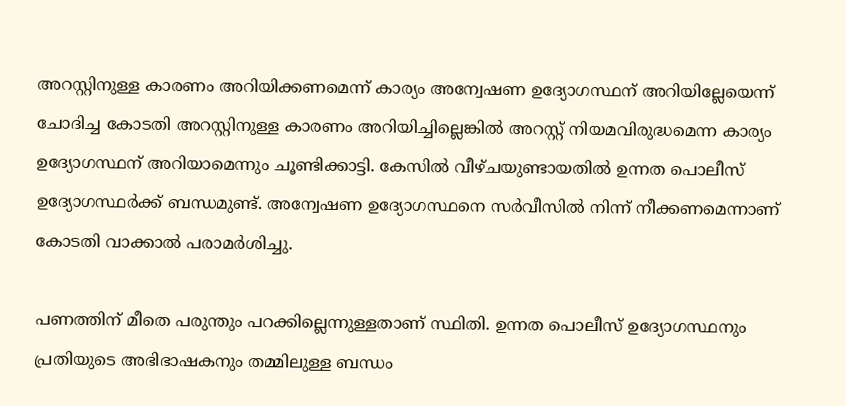അറസ്റ്റിനുള്ള കാരണം അറിയിക്കണമെന്ന് കാര്യം അന്വേഷണ ഉദ്യോഗസ്ഥന് അറിയില്ലേയെന്ന് ചോദിച്ച കോടതി അറസ്റ്റിനുള്ള കാരണം അറിയിച്ചില്ലെങ്കില്‍ അറസ്റ്റ് നിയമവിരുദ്ധമെന്ന കാര്യം ഉദ്യോഗസ്ഥന് അറിയാമെന്നും ചൂണ്ടിക്കാട്ടി. കേസില്‍ വീഴ്ചയുണ്ടായതില്‍ ഉന്നത പൊലീസ് ഉദ്യോഗസ്ഥര്‍ക്ക് ബന്ധമുണ്ട്. അന്വേഷണ ഉദ്യോഗസ്ഥനെ സര്‍വീസില്‍ നിന്ന് നീക്കണമെന്നാണ് കോടതി വാക്കാല്‍ പരാമര്‍ശിച്ചു.

പണത്തിന് മീതെ പരുന്തും പറക്കില്ലെന്നുള്ളതാണ് സ്ഥിതി. ഉന്നത പൊലീസ് ഉദ്യോഗസ്ഥനും പ്രതിയുടെ അഭിഭാഷകനും തമ്മിലുള്ള ബന്ധം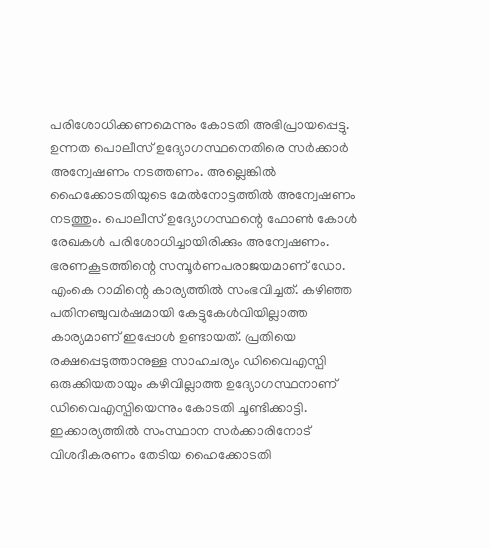പരിശോധിക്കണമെന്നും കോടതി അഭിപ്രായപ്പെട്ടു. ഉന്നത പൊലീസ് ഉദ്യോഗസ്ഥനെതിരെ സര്‍ക്കാര്‍ അന്വേഷണം നടത്തണം. അല്ലെങ്കില്‍ ഹൈക്കോടതിയുടെ മേല്‍നോട്ടത്തില്‍ അന്വേഷണം നടത്തും. പൊലീസ് ഉദ്യോഗസ്ഥന്റെ ഫോണ്‍ കോള്‍ രേഖകള്‍ പരിശോധിച്ചായിരിക്കും അന്വേഷണം. ഭരണകൂടത്തിന്റെ സമ്പൂര്‍ണപരാജയമാണ് ഡോ. എംകെ റാമിന്റെ കാര്യത്തില്‍ സംഭവിച്ചത്. കഴിഞ്ഞ പതിനഞ്ചുവര്‍ഷമായി കേട്ടുകേള്‍വിയില്ലാത്ത കാര്യമാണ് ഇപ്പോള്‍ ഉണ്ടായത്. പ്രതിയെ രക്ഷപ്പെടുത്താനുള്ള സാഹചര്യം ഡിവൈഎസ്പി ഒരുക്കിയതായും കഴിവില്ലാത്ത ഉദ്യോഗസ്ഥനാണ് ഡിവൈഎസ്പിയെന്നും കോടതി ചൂണ്ടിക്കാട്ടി. ഇക്കാര്യത്തില്‍ സംസ്ഥാന സര്‍ക്കാരിനോട് വിശദീകരണം തേടിയ ഹൈക്കോടതി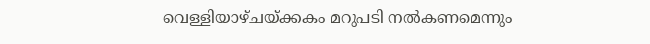വെള്ളിയാഴ്ചയ്ക്കകം മറുപടി നല്‍കണമെന്നും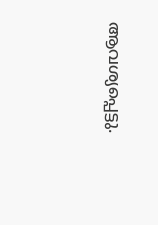ആവശ്യപ്പെട്ടു.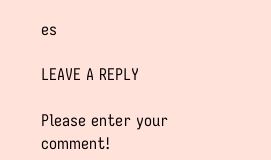es

LEAVE A REPLY

Please enter your comment!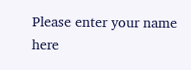Please enter your name here